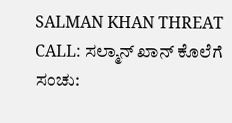SALMAN KHAN THREAT CALL: ಸಲ್ಮಾನ್ ಖಾನ್ ಕೊಲೆಗೆ ಸಂಚು: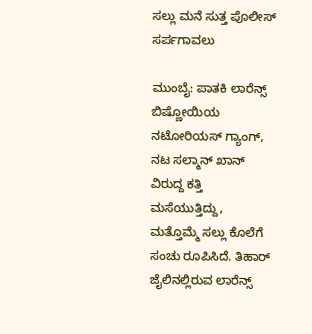ಸಲ್ಲು ಮನೆ ಸುತ್ತ ಪೊಲೀಸ್ ಸರ್ಪಗಾವಲು

ಮುಂಬೈ: ಪಾತಕಿ ಲಾರೆನ್ಸ್ ಬಿಷ್ಣೋಯಿಯ ನಟೋರಿಯಸ್ ಗ್ಯಾಂಗ್, ನಟ ಸಲ್ಮಾನ್ ಖಾನ್ ವಿರುದ್ದ ಕತ್ತಿ ಮಸೆಯುತ್ತಿದ್ದು, ಮತ್ತೊಮ್ಮೆ ಸಲ್ಲು ಕೊಲೆಗೆ ಸಂಚು ರೂಪಿಸಿದೆ. ತಿಹಾರ್ ಜೈಲಿನಲ್ಲಿರುವ ಲಾರೆನ್ಸ್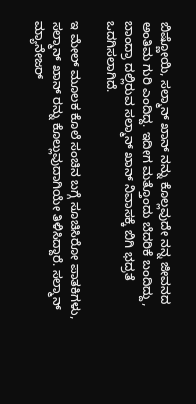ಬಿಷ್ಣೋಯಿ, ಸಲ್ಮಾನ್ ಖಾನ್ ನನ್ನು ಕೊಲ್ಲವುದೇ ನನ್ನ ಜೀವನದ ಅಂತಿಮ ಗುರಿ ಎಂದಿದ್ದ. ಇದೀಗ ಮತ್ತೊಂದು ಬೆದರಿಕೆ ಬಂದಿದ್ದು, ಬಾಂದ್ರಾ ದಲ್ಲಿರುವ ಸಲ್ಮಾನ್ ಖಾನ್ ನಿವಾಸಕ್ಕೆ ಬಿಗಿ ಭದ್ರತೆ ಒದಗಿಸಲಾಗಿದೆ.

ಇ ಮೇಲ್ ಮೂಲಕ ಕೊಲೆ ಸಂಚಿನ ಬಗ್ಗೆ ಸೂಚಿಸಿರೋ ಪಾತಕಿಗಳು, ಸಲ್ಮಾನ್ ಖಾನ್ ರನ್ನು ಕೊಲ್ಲುವುದಾಗಿಯೇ ತಿಳಿಸಿದ್ದಾರೆ. ಸಲ್ಮಾನ್ ಮ್ಯಾನೇಜರ್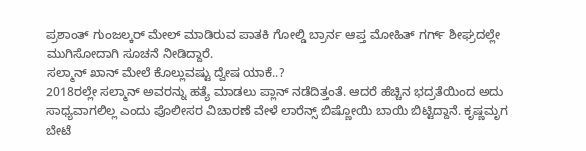ಪ್ರಶಾಂತ್ ಗುಂಜಲ್ಕರ್ ಮೇಲ್ ಮಾಡಿರುವ ಪಾತಕಿ ಗೋಲ್ಡಿ ಬ್ರಾರ್ನ ಆಪ್ತ ಮೋಹಿತ್ ಗರ್ಗ್ ಶೀಘ್ರದಲ್ಲೇ ಮುಗಿಸೋದಾಗಿ ಸೂಚನೆ ನೀಡಿದ್ದಾರೆ.
ಸಲ್ಮಾನ್ ಖಾನ್ ಮೇಲೆ ಕೊಲ್ಲುವಷ್ಟು ದ್ವೇಷ ಯಾಕೆ..?
2018ರಲ್ಲೇ ಸಲ್ಮಾನ್‌ ಅವರನ್ನು ಹತ್ಯೆ ಮಾಡಲು ಪ್ಲಾನ್‌ ನಡೆದಿತ್ತಂತೆ. ಆದರೆ ಹೆಚ್ಚಿನ ಭದ್ರತೆಯಿಂದ ಅದು ಸಾಧ್ಯವಾಗಲಿಲ್ಲ ಎಂದು ಪೊಲೀಸರ ವಿಚಾರಣೆ ವೇಳೆ ಲಾರೆನ್ಸ್‌ ಬಿಷ್ಣೋಯಿ ಬಾಯಿ ಬಿಟ್ಟಿದ್ದಾನೆ. ಕೃಷ್ಣಮೃಗ ಬೇಟೆ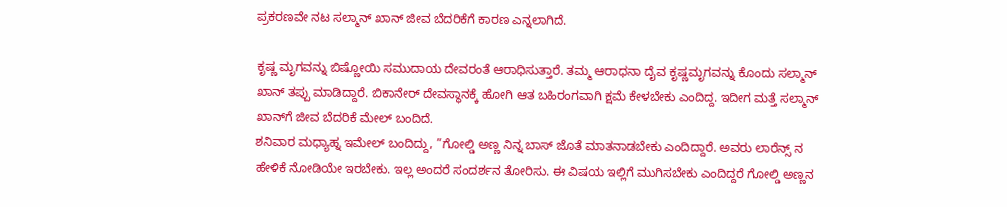ಪ್ರಕರಣವೇ ನಟ ಸಲ್ಮಾನ್ ಖಾನ್ ಜೀವ ಬೆದರಿಕೆಗೆ ಕಾರಣ ಎನ್ನಲಾಗಿದೆ.

ಕೃಷ್ಣ ಮೃಗವನ್ನು ಬಿಷ್ಣೋಯಿ ಸಮುದಾಯ ದೇವರಂತೆ ಆರಾಧಿಸುತ್ತಾರೆ. ತಮ್ಮ ಆರಾಧನಾ ದೈವ ಕೃಷ್ಣಮೃಗವನ್ನು ಕೊಂದು ಸಲ್ಮಾನ್‌ ಖಾನ್‌ ತಪ್ಪು ಮಾಡಿದ್ದಾರೆ. ಬಿಕಾನೇರ್‌ ದೇವಸ್ಥಾನಕ್ಕೆ ಹೋಗಿ ಆತ ಬಹಿರಂಗವಾಗಿ ಕ್ಷಮೆ ಕೇಳಬೇಕು ಎಂದಿದ್ದ. ಇದೀಗ ಮತ್ತೆ ಸಲ್ಮಾನ್ ಖಾನ್‌ಗೆ ಜೀವ ಬೆದರಿಕೆ ಮೇಲ್ ಬಂದಿದೆ.
ಶನಿವಾರ ಮಧ್ಯಾಹ್ನ ಇಮೇಲ್ ಬಂದಿದ್ದು, ”ಗೋಲ್ಡಿ ಅಣ್ಣ ನಿನ್ನ ಬಾಸ್ ಜೊತೆ ಮಾತನಾಡಬೇಕು ಎಂದಿದ್ದಾರೆ. ಅವರು ಲಾರೆನ್ಸ್ ನ ಹೇಳಿಕೆ ನೋಡಿಯೇ ಇರಬೇಕು. ಇಲ್ಲ ಅಂದರೆ ಸಂದರ್ಶನ ತೋರಿಸು. ಈ ವಿಷಯ ಇಲ್ಲಿಗೆ ಮುಗಿಸಬೇಕು ಎಂದಿದ್ದರೆ ಗೋಲ್ಡಿ ಅಣ್ಣನ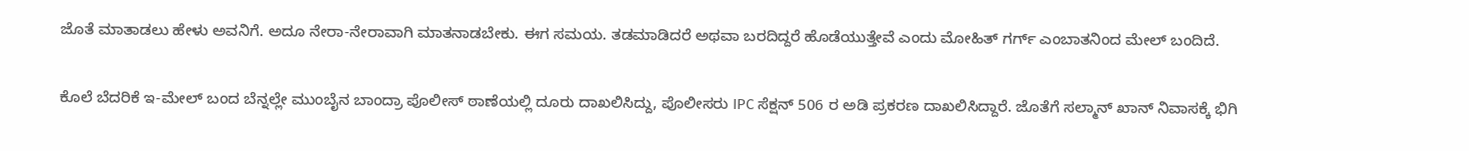ಜೊತೆ ಮಾತಾಡಲು ಹೇಳು ಅವನಿಗೆ. ಅದೂ ನೇರಾ-ನೇರಾವಾಗಿ ಮಾತನಾಡಬೇಕು. ಈಗ ಸಮಯ. ತಡಮಾಡಿದರೆ ಅಥವಾ ಬರದಿದ್ದರೆ ಹೊಡೆಯುತ್ತೇವೆ ಎಂದು ಮೋಹಿತ್ ಗರ್ಗ್ ಎಂಬಾತನಿಂದ ಮೇಲ್ ಬಂದಿದೆ.

ಕೊಲೆ ಬೆದರಿಕೆ ಇ-ಮೇಲ್ ಬಂದ ಬೆನ್ನಲ್ಲೇ ಮುಂಬೈನ ಬಾಂದ್ರಾ ಪೊಲೀಸ್ ಠಾಣೆಯಲ್ಲಿ ದೂರು ದಾಖಲಿಸಿದ್ದು, ಪೊಲೀಸರು IPC ಸೆಕ್ಷನ್ 506 ರ ಅಡಿ ಪ್ರಕರಣ ದಾಖಲಿಸಿದ್ದಾರೆ. ಜೊತೆಗೆ ಸಲ್ಮಾನ್ ಖಾನ್ ನಿವಾಸಕ್ಕೆ ಭಿಗಿ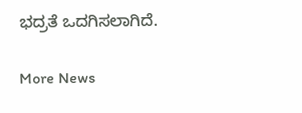ಭದ್ರತೆ ಒದಗಿಸಲಾಗಿದೆ.

More News